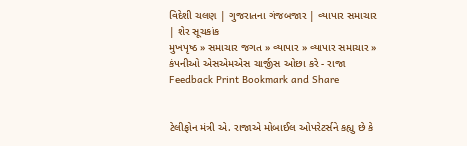વિદેશી ચલણ | ગુજરાતના ગંજબજાર | વ્યાપાર સમાચાર | શેર સૂચકાંક
મુખપૃષ્ઠ » સમાચાર જગત » વ્યાપાર » વ્યાપાર સમાચાર » કંપનીઓ એસએમએસ ચાર્જીસ ઓછા કરે - રાજા
Feedback Print Bookmark and Share


ટેલીફોન મંત્રી એ. રાજાએ મોબાઈલ ઓપરેટર્સને કહ્યુ છે કે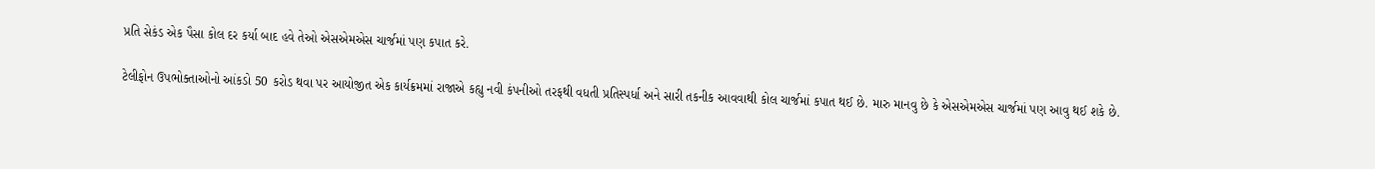પ્રતિ સેકંડ એક પૈસા કોલ દર કર્યા બાદ હવે તેઓ એસએમએસ ચાર્જમાં પણ કપાત કરે.

ટેલીફોન ઉપભોક્તાઓનો આંકડો 50 કરોડ થવા પર આયોજીત એક કાર્યક્રમમાં રાજાએ કહ્યુ નવી કંપનીઓ તરફથી વધતી પ્રતિસ્પર્ધા અને સારી તકનીક આવવાથી કોલ ચાર્જમાં કપાત થઈ છે. મારુ માનવુ છે કે એસએમએસ ચાર્જમાં પણ આવુ થઈ શકે છે.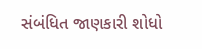સંબંધિત જાણકારી શોધો